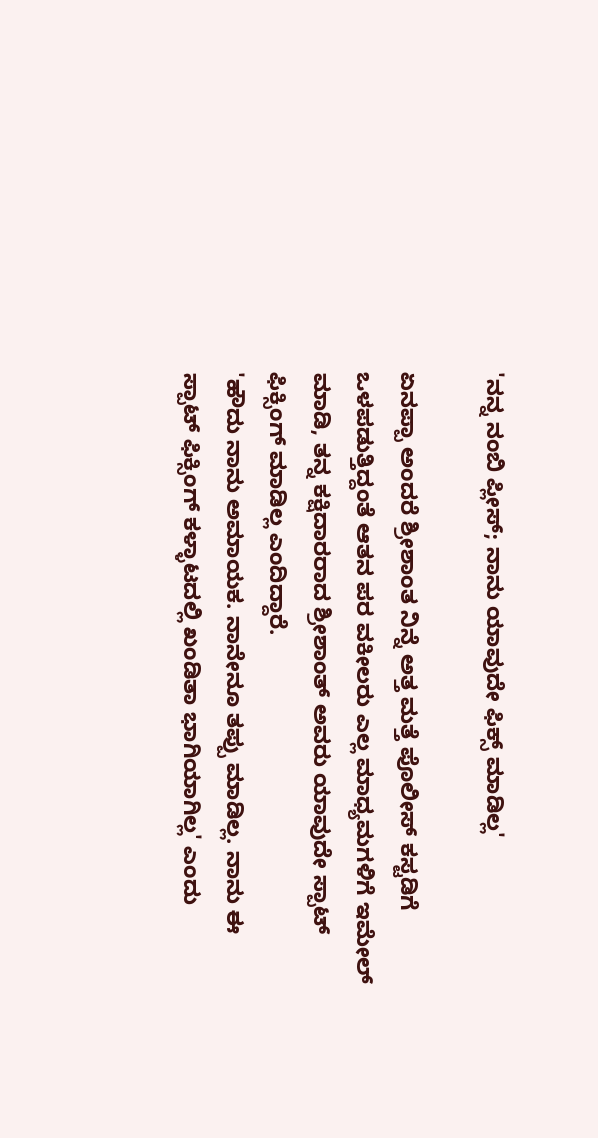'ನನ್ನ ನಂಬಿ ಪ್ಲೀಸ್; ನಾನು ಯಾವುದೇ ಫಿಕ್ಸ್ ಮಾಡಿಲ್ಲ'

ಏನಪ್ಪಾ ಅಂದರೆ ಶ್ರೀಶಾಂತ ನಿನ್ನೆ ಅತ್ತ ಮತ್ತೆ ಪೊಲೀಸ್ ಕಸ್ಟಡಿಗೆ ಒಳಪಡುತ್ತಿದ್ದಂತೆ ಆತನ ಪರ ವಕೀಲರು ಎಲ್ಲ ಮಾಧ್ಯಮಗಳಿಗೆ ಇಮೇಲ್ ಮಾಡಿ, ತನ್ನ ಕಕ್ಷಿದಾರರಾದ ಶ್ರೀಶಾಂತ್ ಅವರು ಯಾವುದೇ ಸ್ಪಾಟ್ ಫಿಕ್ಸಿಂಗ್ ಮಾಡಿಲ್ಲ ಎಂದಿದ್ದಾರೆ.
'ಹೌದು ನಾನು ಅಮಾಯಕ. ನಾನೇನೂ ತಪ್ಪು ಮಾಡಿಲ್ಲ. ನಾನು ಈ ಸ್ಪಾಟ್ ಫಿಕ್ಸಿಂಗ್ ಕಳ್ಳಾಟದಲ್ಲಿ ಖಂಡಿತಾ ಭಾಗಿಯಾಗಿಲ್ಲ' ಎಂದು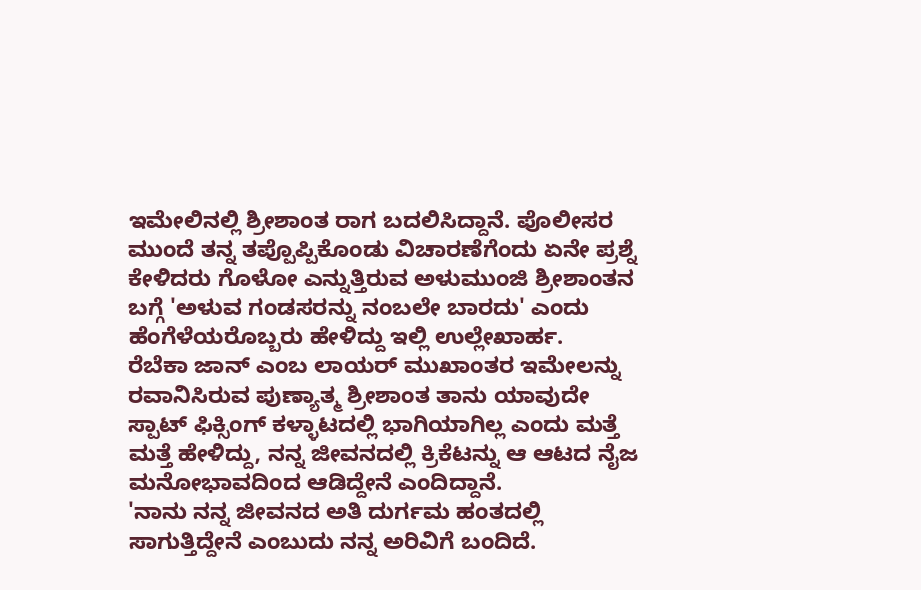ಇಮೇಲಿನಲ್ಲಿ ಶ್ರೀಶಾಂತ ರಾಗ ಬದಲಿಸಿದ್ದಾನೆ. ಪೊಲೀಸರ ಮುಂದೆ ತನ್ನ ತಪ್ಪೊಪ್ಪಿಕೊಂಡು ವಿಚಾರಣೆಗೆಂದು ಏನೇ ಪ್ರಶ್ನೆ ಕೇಳಿದರು ಗೊಳೋ ಎನ್ನುತ್ತಿರುವ ಅಳುಮುಂಜಿ ಶ್ರೀಶಾಂತನ ಬಗ್ಗೆ 'ಅಳುವ ಗಂಡಸರನ್ನು ನಂಬಲೇ ಬಾರದು' ಎಂದು ಹೆಂಗೆಳೆಯರೊಬ್ಬರು ಹೇಳಿದ್ದು ಇಲ್ಲಿ ಉಲ್ಲೇಖಾರ್ಹ.
ರೆಬೆಕಾ ಜಾನ್ ಎಂಬ ಲಾಯರ್ ಮುಖಾಂತರ ಇಮೇಲನ್ನು ರವಾನಿಸಿರುವ ಪುಣ್ಯಾತ್ಮ ಶ್ರೀಶಾಂತ ತಾನು ಯಾವುದೇ ಸ್ಪಾಟ್ ಫಿಕ್ಸಿಂಗ್ ಕಳ್ಳಾಟದಲ್ಲಿ ಭಾಗಿಯಾಗಿಲ್ಲ ಎಂದು ಮತ್ತೆ ಮತ್ತೆ ಹೇಳಿದ್ದು, ನನ್ನ ಜೀವನದಲ್ಲಿ ಕ್ರಿಕೆಟನ್ನು ಆ ಆಟದ ನೈಜ ಮನೋಭಾವದಿಂದ ಆಡಿದ್ದೇನೆ ಎಂದಿದ್ದಾನೆ.
'ನಾನು ನನ್ನ ಜೀವನದ ಅತಿ ದುರ್ಗಮ ಹಂತದಲ್ಲಿ ಸಾಗುತ್ತಿದ್ದೇನೆ ಎಂಬುದು ನನ್ನ ಅರಿವಿಗೆ ಬಂದಿದೆ.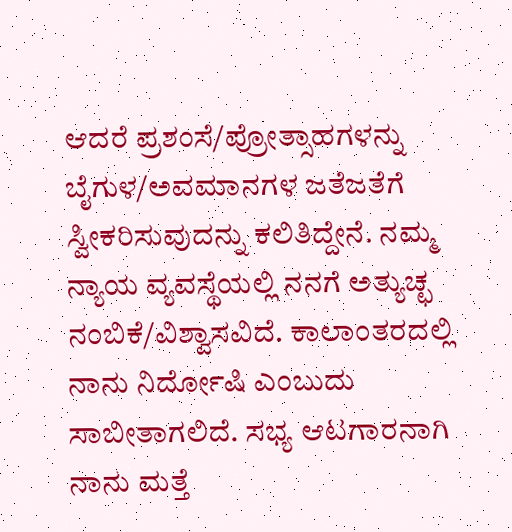ಆದರೆ ಪ್ರಶಂಸೆ/ಪ್ರೋತ್ಸಾಹಗಳನ್ನು ಬೈಗುಳ/ಅವಮಾನಗಳ ಜತೆಜತೆಗೆ ಸ್ವೀಕರಿಸುವುದನ್ನು ಕಲಿತಿದ್ದೇನೆ. ನಮ್ಮ ನ್ಯಾಯ ವ್ಯವಸ್ಥೆಯಲ್ಲಿ ನನಗೆ ಅತ್ಯುಚ್ಛ ನಂಬಿಕೆ/ವಿಶ್ವಾಸವಿದೆ. ಕಾಲಾಂತರದಲ್ಲಿ ನಾನು ನಿರ್ದೋಷಿ ಎಂಬುದು ಸಾಬೀತಾಗಲಿದೆ. ಸಭ್ಯ ಆಟಗಾರನಾಗಿ ನಾನು ಮತ್ತೆ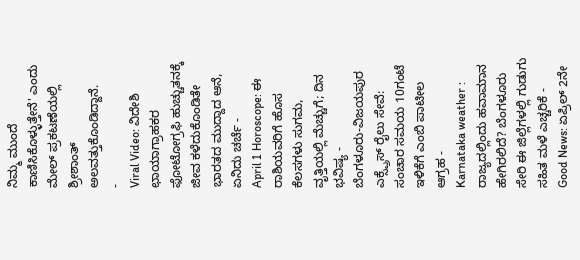ನಿಮ್ಮ ಮುಂದೆ ಕಾಣಿಸಿಕೊಳ್ಳುತ್ತೇನೆ' ಎಂದು ಮೇಲ್ ಪ್ರಕಟಣೆಯಲ್ಲಿ ಶ್ರೀಶಾಂತ್ ಅಲವತ್ತುಕೊಂಡಿದ್ದಾನೆ.
-
Viral Video: ವಿದೇಶಿ ಛಾಯಾಗ್ರಾಹಕರ ಫೋಟೋಗ್ರಫಿ ಹುಚ್ಚುತನಕ್ಕೆ ಜೀವ ಕಳೆದುಕೊಂಡಿತೇ ಭಾರತದ ಮುದ್ದಾದ ಆನೆ, ಏನಿದು ಚರ್ಚೆ -
April 1 Horoscope: ಈ ರಾಶಿಯವರಿಗೆ ಹೊಸ ಕೆಲಸಗಳು ಸುಗಮ, ವೃತ್ತಿಯಲ್ಲಿ ಮೆಚ್ಚುಗೆ; ದಿನ ಭವಿಷ್ಯ -
ಬೆಂಗಳೂರು-ವಿಜಯಪುರ ಎಕ್ಸ್ಪ್ರೆಸ್ ರೈಲು ಸೇವೆ: ಸಂಚಾರ ಸಮಯ 10ಗಂಟೆ ಇಳಿಕೆಗೆ ಎಂಬಿ ಪಾಟೀಲ ಆಗ್ರಹ -
Karnataka weather : ರಾಜ್ಯದಲ್ಲಿಂದು ಹವಾಮಾನ ಹೇಗಿರಲಿದೆ? ಬೆಂಗಳೂರು ಸೇರಿ ಈ ಜಿಲ್ಲೆಗಳಲ್ಲಿ ಗುಡುಗು ಸಹಿತ ಮಳೆ ಎಚ್ಚರಿಕೆ -
Good News: ಏಪ್ರಿಲ್ 2ನೇ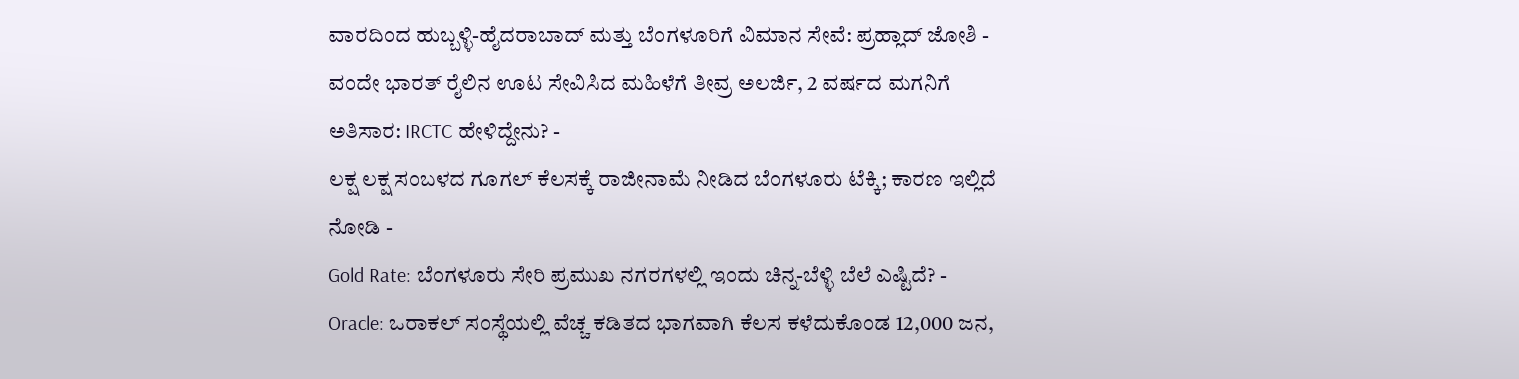ವಾರದಿಂದ ಹುಬ್ಬಳ್ಳಿ-ಹೈದರಾಬಾದ್ ಮತ್ತು ಬೆಂಗಳೂರಿಗೆ ವಿಮಾನ ಸೇವೆ: ಪ್ರಹ್ಲಾದ್ ಜೋಶಿ -
ವಂದೇ ಭಾರತ್ ರೈಲಿನ ಊಟ ಸೇವಿಸಿದ ಮಹಿಳೆಗೆ ತೀವ್ರ ಅಲರ್ಜಿ, 2 ವರ್ಷದ ಮಗನಿಗೆ ಅತಿಸಾರ: IRCTC ಹೇಳಿದ್ದೇನು? -
ಲಕ್ಷ ಲಕ್ಷ ಸಂಬಳದ ಗೂಗಲ್ ಕೆಲಸಕ್ಕೆ ರಾಜೀನಾಮೆ ನೀಡಿದ ಬೆಂಗಳೂರು ಟೆಕ್ಕಿ; ಕಾರಣ ಇಲ್ಲಿದೆ ನೋಡಿ -
Gold Rate: ಬೆಂಗಳೂರು ಸೇರಿ ಪ್ರಮುಖ ನಗರಗಳಲ್ಲಿ ಇಂದು ಚಿನ್ನ-ಬೆಳ್ಳಿ ಬೆಲೆ ಎಷ್ಟಿದೆ? -
Oracle: ಒರಾಕಲ್ ಸಂಸ್ಥೆಯಲ್ಲಿ ವೆಚ್ಚ ಕಡಿತದ ಭಾಗವಾಗಿ ಕೆಲಸ ಕಳೆದುಕೊಂಡ 12,000 ಜನ,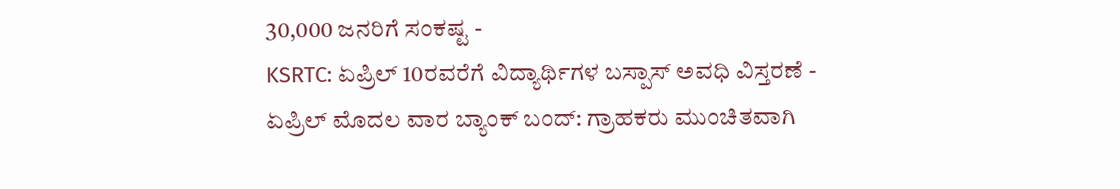30,000 ಜನರಿಗೆ ಸಂಕಷ್ಟ -
KSRTC: ಏಪ್ರಿಲ್ 10ರವರೆಗೆ ವಿದ್ಯಾರ್ಥಿಗಳ ಬಸ್ಪಾಸ್ ಅವಧಿ ವಿಸ್ತರಣೆ -
ಏಪ್ರಿಲ್ ಮೊದಲ ವಾರ ಬ್ಯಾಂಕ್ ಬಂದ್: ಗ್ರಾಹಕರು ಮುಂಚಿತವಾಗಿ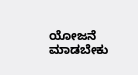ಯೋಜನೆ ಮಾಡಬೇಕು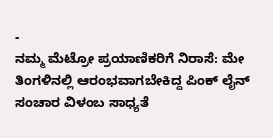-
ನಮ್ಮ ಮೆಟ್ರೋ ಪ್ರಯಾಣಿಕರಿಗೆ ನಿರಾಸೆ: ಮೇ ತಿಂಗಳಿನಲ್ಲಿ ಆರಂಭವಾಗಬೇಕಿದ್ದ ಪಿಂಕ್ ಲೈನ್ ಸಂಚಾರ ವಿಳಂಬ ಸಾಧ್ಯತೆ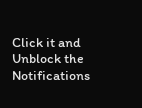Click it and Unblock the Notifications